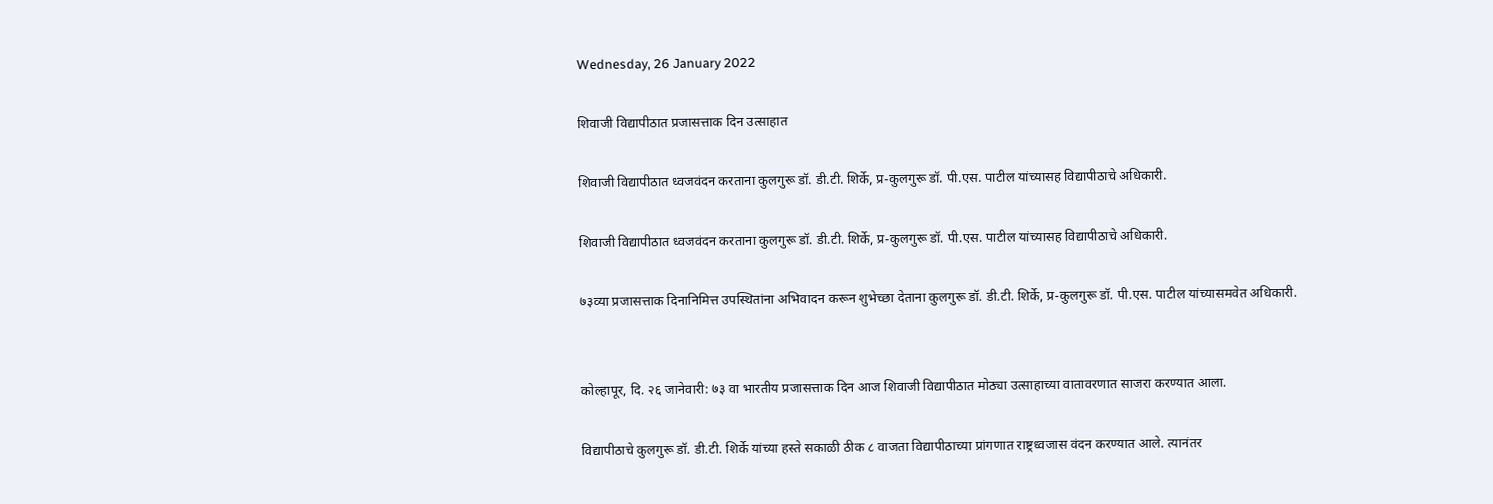Wednesday, 26 January 2022

शिवाजी विद्यापीठात प्रजासत्ताक दिन उत्साहात

शिवाजी विद्यापीठात ध्वजवंदन करताना कुलगुरू डॉ. डी.टी. शिर्के, प्र-कुलगुरू डॉ. पी.एस. पाटील यांच्यासह विद्यापीठाचे अधिकारी.

शिवाजी विद्यापीठात ध्वजवंदन करताना कुलगुरू डॉ. डी.टी. शिर्के, प्र-कुलगुरू डॉ. पी.एस. पाटील यांच्यासह विद्यापीठाचे अधिकारी.

७३व्या प्रजासत्ताक दिनानिमित्त उपस्थितांना अभिवादन करून शुभेच्छा देताना कुलगुरू डॉ. डी.टी. शिर्के, प्र-कुलगुरू डॉ. पी.एस. पाटील यांच्यासमवेत अधिकारी.


कोल्हापूर, दि. २६ जानेवारी: ७३ वा भारतीय प्रजासत्ताक दिन आज शिवाजी विद्यापीठात मोठ्या उत्साहाच्या वातावरणात साजरा करण्यात आला.

विद्यापीठाचे कुलगुरू डॉ. डी.टी. शिर्के यांच्या हस्ते सकाळी ठीक ८ वाजता विद्यापीठाच्या प्रांगणात राष्ट्रध्वजास वंदन करण्यात आले. त्यानंतर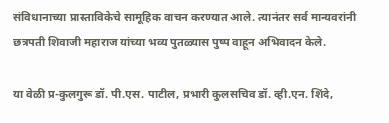संविधानाच्या प्रास्ताविकेचे सामूहिक वाचन करण्यात आले. त्यानंतर सर्व मान्यवरांनी छत्रपती शिवाजी महाराज यांच्या भव्य पुतळ्यास पुष्प वाहून अभिवादन केले.

या वेळी प्र-कुलगुरू डॉ. पी.एस. पाटील, प्रभारी कुलसचिव डॉ. व्ही.एन. शिंदे,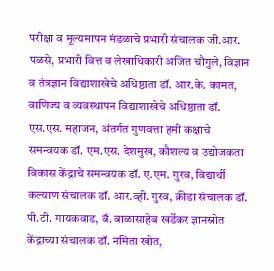परीक्षा व मूल्यमापन मंडळाचे प्रभारी संचालक जी.आर. पळसे, प्रभारी वित्त व लेखाधिकारी अजित चौगुले, विज्ञान व तंत्रज्ञान विद्याशाखेचे अधिष्ठाता डॉ. आर.के. कामत, वाणिज्य व व्यवस्थापन विद्याशाखेचे अधिष्ठाता डॉ. एस.एस. महाजन, अंतर्गत गुणवत्ता हमी कक्षाचे समन्वयक डॉ. एम.एस. देशमुख, कौशल्य व उद्योजकता विकास केंद्राचे समन्वयक डॉ. ए.एम. गुरव, विद्यार्थी कल्याण संचालक डॉ. आर.व्ही. गुरव, क्रीडा संचालक डॉ. पी.टी. गायकवाड, बॅ. बाळासाहेब खर्डेकर ज्ञानस्रोत केंद्राच्या संचालक डॉ. नमिता खोत,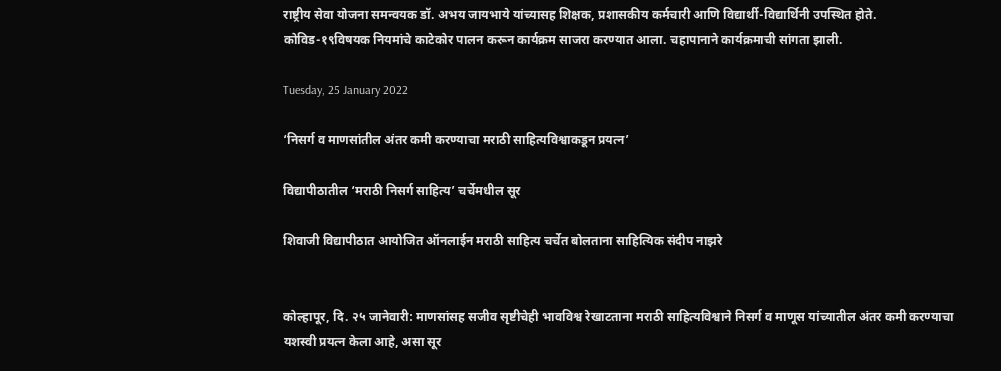राष्ट्रीय सेवा योजना समन्वयक डॉ. अभय जायभाये यांच्यासह शिक्षक, प्रशासकीय कर्मचारी आणि विद्यार्थी-विद्यार्थिनी उपस्थित होते. कोविड-१९विषयक नियमांचे काटेकोर पालन करून कार्यक्रम साजरा करण्यात आला. चहापानाने कार्यक्रमाची सांगता झाली.

Tuesday, 25 January 2022

‘निसर्ग व माणसांतील अंतर कमी करण्याचा मराठी साहित्यविश्वाकडून प्रयत्न’

विद्यापीठातील ‘मराठी निसर्ग साहित्य’ चर्चेमधील सूर

शिवाजी विद्यापीठात आयोजित ऑनलाईन मराठी साहित्य चर्चेत बोलताना साहित्यिक संदीप नाझरे


कोल्हापूर, दि. २५ जानेवारी: माणसांसह सजीव सृष्टीचेही भावविश्व रेखाटताना मराठी साहित्यविश्वाने निसर्ग व माणूस यांच्यातील अंतर कमी करण्याचा यशस्वी प्रयत्न केला आहे, असा सूर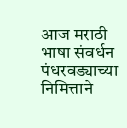आज मराठी भाषा संवर्धन पंधरवड्याच्या निमित्ताने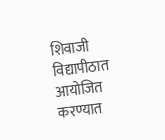शिवाजी विद्यापीठात आयोजित करण्यात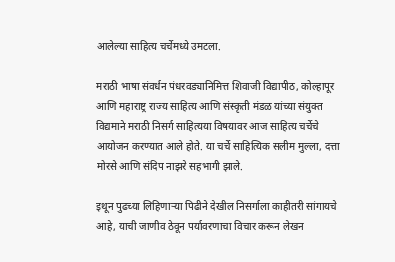आलेल्या साहित्य चर्चेमध्ये उमटला.

मराठी भाषा संवर्धन पंधरवड्यानिमित्त शिवाजी विद्यापीठ, कोल्हापूर आणि महाराष्ट्र राज्य साहित्य आणि संस्कृती मंडळ यांच्या संयुक्त विद्यमाने मराठी निसर्ग साहित्यया विषयावर आज साहित्य चर्चेचे आयोजन करण्यात आले होते. या चर्चे साहित्यिक सलीम मुल्ला, दत्ता मोरसे आणि संदिप नाझरे सहभागी झाले.

इथून पुढच्या लिहिणाऱ्या पिढीने देखील निसर्गाला काहीतरी सांगायचे आहे, याची जाणीव ठेवून पर्यावरणाचा विचार करून लेखन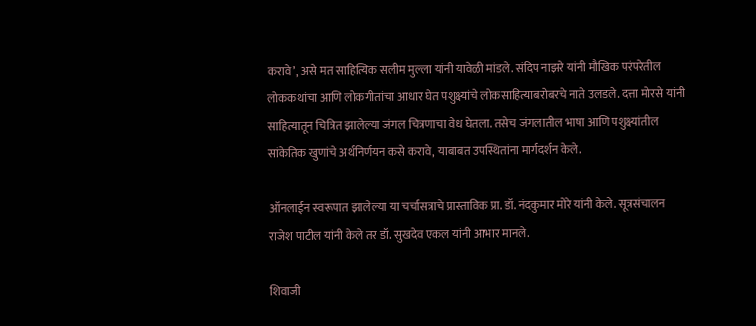करावे’, असे मत साहित्यिक सलीम मुल्ला यांनी यावेळी मांडले. संदिप नाझरे यांनी मौखिक परंपरेतील लोककथांचा आणि लोकगीतांचा आधार घेत पशुक्ष्यांचे लोकसाहित्याबरोबरचे नाते उलडले. दत्ता मोरसे यांनी साहित्यातून चित्रित झालेल्या जंगल चित्रणाचा वेध घेतला. तसेच जंगलातील भाषा आणि पशुक्ष्यांतील सांकेतिक खुणांचे अर्थनिर्णयन कसे करावे, याबाबत उपस्थितांना मार्गदर्शन केले.

ऑनलाईन स्वरूपात झालेल्या या चर्चासत्राचे प्रास्ताविक प्रा. डॉ. नंदकुमार मोरे यांनी केले. सूत्रसंचालन राजेश पाटील यांनी केले तर डॉ. सुखदेव एकल यांनी आभार मानले.

शिवाजी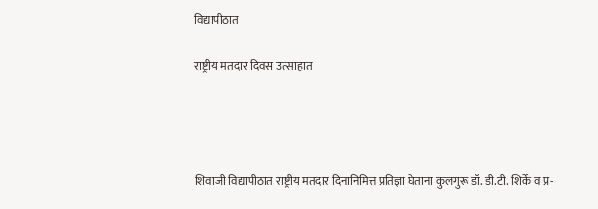विद्यापीठात

राष्ट्रीय मतदार दिवस उत्साहात




शिवाजी विद्यापीठात राष्ट्रीय मतदार दिनानिमित्त प्रतिज्ञा घेताना कुलगुरू डॉ. डी.टी. शिर्के व प्र-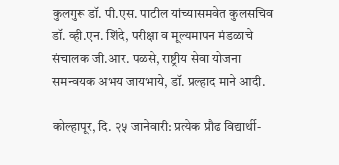कुलगुरू डॉ. पी.एस. पाटील यांच्यासमवेत कुलसचिव डॉ. व्ही.एन. शिंदे, परीक्षा व मूल्यमापन मंडळाचे संचालक जी.आर. पळसे, राष्ट्रीय सेवा योजना समन्वयक अभय जायभाये, डॉ. प्रल्हाद माने आदी.

कोल्हापूर, दि. २५ जानेवारी: प्रत्येक प्रौढ विद्यार्थी-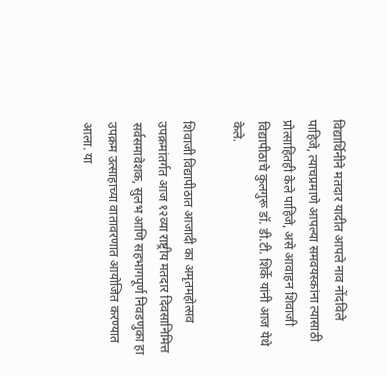विद्यार्थिनीने मतदार यादीत आपले नाव नोंदविले पाहिजे, त्याचप्रमाणे आपल्या समवयस्कांना त्यासाठी प्रोत्साहितही केले पाहिजे, असे आवाहन शिवाजी विद्यापीठाचे कुलगुरू डॉ. डी.टी. शिर्के यांनी आज येथे केले.

शिवाजी विद्यापीठात आजादी का अमृतमहोत्सव उपक्रमांतर्गत आज १२व्या राष्ट्रीय मतदार दिवसानिमित्त सर्वसमावेशक, सुलभ आणि सहभागपूर्ण निवडणुका हा उपक्रम उत्साहाच्या वातावरणात आयोजित करण्यात आला. या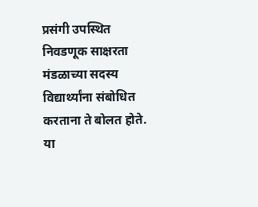प्रसंगी उपस्थित निवडणूक साक्षरता मंडळाच्या सदस्य विद्यार्थ्यांना संबोधित करताना ते बोलत होते. या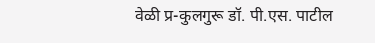वेळी प्र-कुलगुरू डॉ. पी.एस. पाटील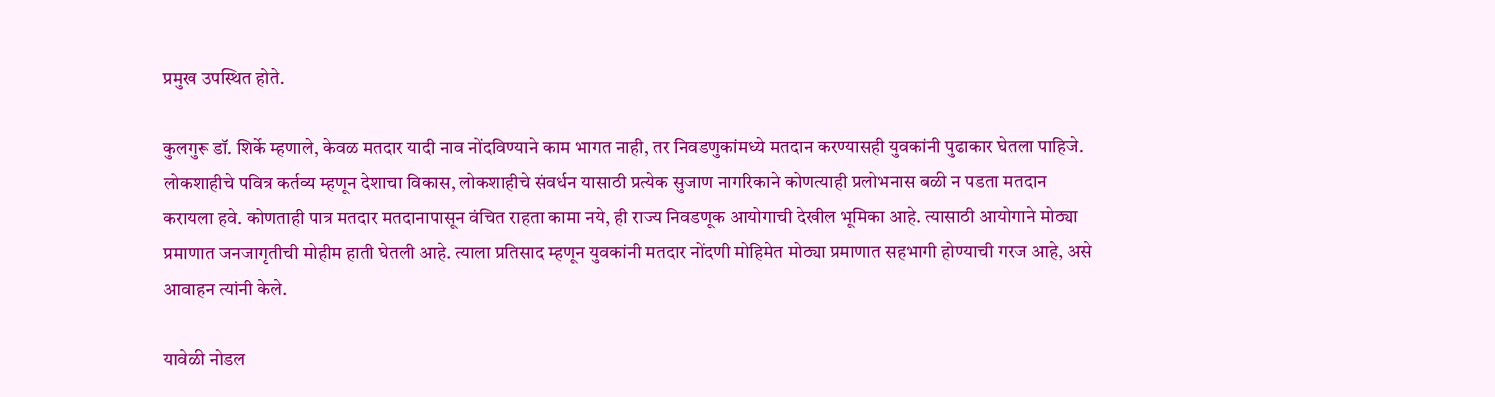प्रमुख उपस्थित होते.

कुलगुरू डॉ. शिर्के म्हणाले, केवळ मतदार यादी नाव नोंदविण्याने काम भागत नाही, तर निवडणुकांमध्ये मतदान करण्यासही युवकांनी पुढाकार घेतला पाहिजे. लोकशाहीचे पवित्र कर्तव्य म्हणून देशाचा विकास, लोकशाहीचे संवर्धन यासाठी प्रत्येक सुजाण नागरिकाने कोणत्याही प्रलोभनास बळी न पडता मतदान करायला हवे. कोणताही पात्र मतदार मतदानापासून वंचित राहता कामा नये, ही राज्य निवडणूक आयोगाची देखील भूमिका आहे. त्यासाठी आयोगाने मोठ्या प्रमाणात जनजागृतीची मोहीम हाती घेतली आहे. त्याला प्रतिसाद म्हणून युवकांनी मतदार नोंदणी मोहिमेत मोठ्या प्रमाणात सहभागी होण्याची गरज आहे, असे आवाहन त्यांनी केले.

यावेळी नोडल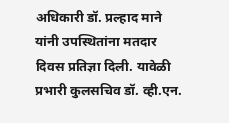अधिकारी डॉ. प्रल्हाद माने यांनी उपस्थितांना मतदार दिवस प्रतिज्ञा दिली. यावेळी प्रभारी कुलसचिव डॉ. व्ही.एन.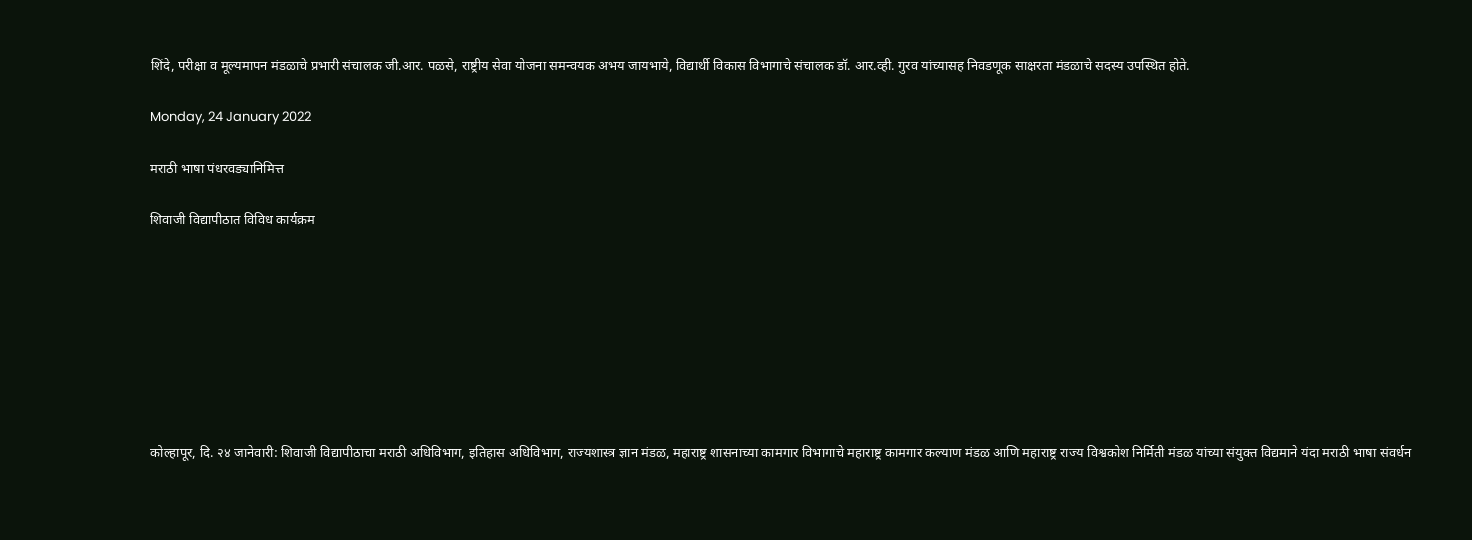शिंदे, परीक्षा व मूल्यमापन मंडळाचे प्रभारी संचालक जी.आर. पळसे, राष्ट्रीय सेवा योजना समन्वयक अभय जायभाये, विद्यार्थी विकास विभागाचे संचालक डॉ. आर.व्ही. गुरव यांच्यासह निवडणूक साक्षरता मंडळाचे सदस्य उपस्थित होते.

Monday, 24 January 2022

मराठी भाषा पंधरवड्यानिमित्त

शिवाजी विद्यापीठात विविध कार्यक्रम








कोल्हापूर, दि. २४ जानेवारी: शिवाजी विद्यापीठाचा मराठी अधिविभाग, इतिहास अधिविभाग, राज्यशास्त्र ज्ञान मंडळ, महाराष्ट्र शासनाच्या कामगार विभागाचे महाराष्ट्र कामगार कल्याण मंडळ आणि महाराष्ट्र राज्य विश्वकोश निर्मिती मंडळ यांच्या संयुक्त विद्यमाने यंदा मराठी भाषा संवर्धन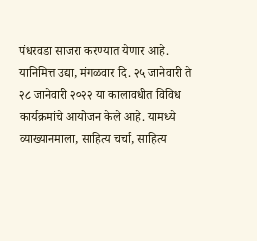पंधरवडा साजरा करण्यात येणार आहे. यानिमित्त उद्या, मंगळवार दि. २५ जानेवारी ते २८ जानेवारी २०२२ या कालावधीत विविध कार्यक्रमांचे आयोजन केले आहे. यामध्ये व्याख्यानमाला, साहित्य चर्चा, साहित्य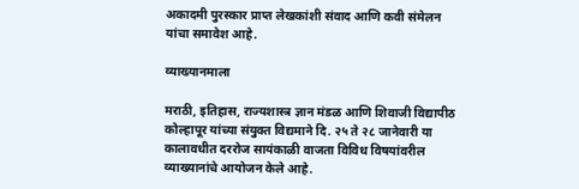अकादमी पुरस्कार प्राप्त लेखकांशी संवाद आणि कवी संमेलन यांचा समावेश आहे.

व्याख्यानमाला

मराठी, इतिहास, राज्यशास्त्र ज्ञान मंडळ आणि शिवाजी विद्यापीठ कोल्हापूर यांच्या संयुक्त विद्यमाने दि. २५ ते २८ जानेवारी या कालावधीत दररोज सायंकाळी वाजता विविध विषयांवरील व्याख्यानांचे आयोजन केले आहे.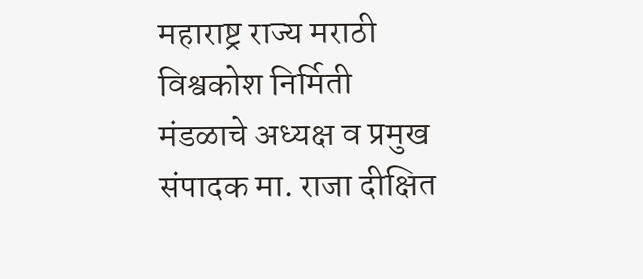महाराष्ट्र राज्य मराठी विश्वकोश निर्मिती मंडळाचे अध्यक्ष व प्रमुख संपादक मा. राजा दीक्षित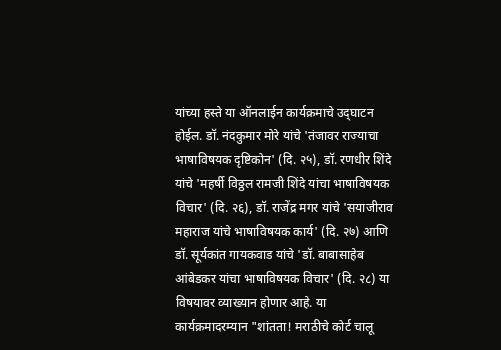यांच्या हस्ते या ऑनलाईन कार्यक्रमाचे उद्‌घाटन होईल. डॉ. नंदकुमार मोरे यांचे 'तंजावर राज्याचा भाषाविषयक दृष्टिकोन' (दि. २५), डॉ. रणधीर शिंदे यांचे 'महर्षी विठ्ठल रामजी शिंदे यांचा भाषाविषयक विचार' (दि. २६), डॉ. राजेंद्र मगर यांचे 'सयाजीराव महाराज यांचे भाषाविषयक कार्य' (दि. २७) आणि डॉ. सूर्यकांत गायकवाड यांचे 'डॉ. बाबासाहेब आंबेडकर यांचा भाषाविषयक विचार' (दि. २८) या विषयावर व्याख्यान होणार आहे. या कार्यक्रमादरम्यान "शांतता! मराठीचे कोर्ट चालू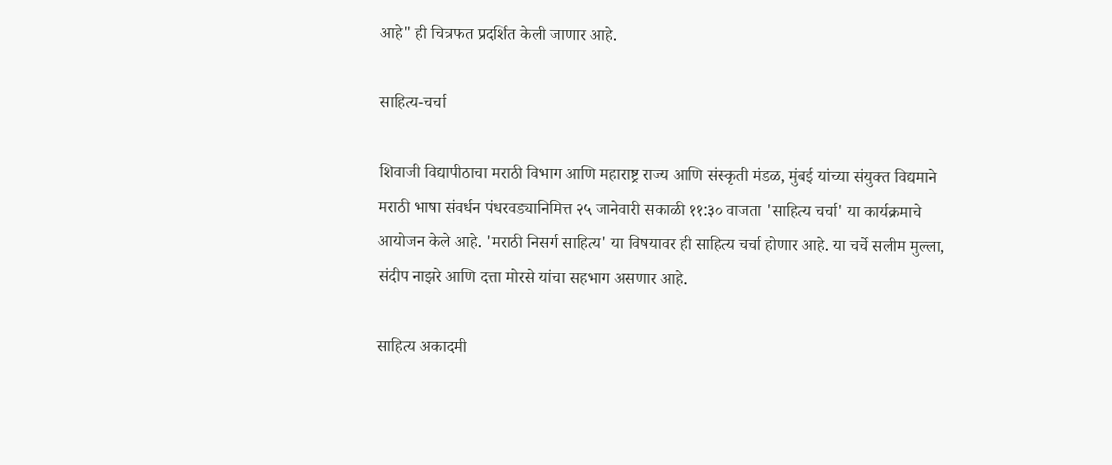आहे" ही चित्रफत प्रदर्शित केली जाणार आहे.

साहित्य-चर्चा

शिवाजी विद्यापीठाचा मराठी विभाग आणि महाराष्ट्र राज्य आणि संस्कृती मंडळ, मुंबई यांच्या संयुक्त विद्यमाने मराठी भाषा संवर्धन पंधरवड्यानिमित्त २५ जानेवारी सकाळी ११:३० वाजता 'साहित्य चर्चा' या कार्यक्रमाचे आयोजन केले आहे. 'मराठी निसर्ग साहित्य' या विषयावर ही साहित्य चर्चा होणार आहे. या चर्चे सलीम मुल्ला, संदीप नाझरे आणि दत्ता मोरसे यांचा सहभाग असणार आहे.

साहित्य अकादमी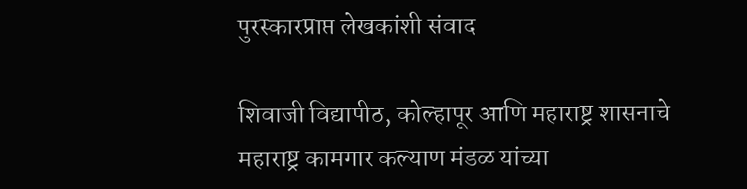पुरस्कारप्राप्त लेखकांशी संवाद

शिवाजी विद्यापीठ, कोल्हापूर आणि महाराष्ट्र शासनाचे महाराष्ट्र कामगार कल्याण मंडळ यांच्या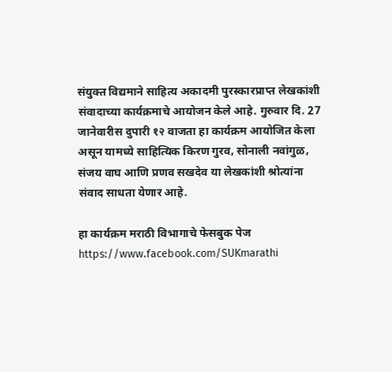संयुक्त विद्यमाने साहित्य अकादमी पुरस्कारप्राप्त लेखकांशी संवादाच्या कार्यक्रमाचे आयोजन केले आहे. गुरुवार दि. 27 जानेवारीस दुपारी १२ वाजता हा कार्यक्रम आयोजित केला असून यामध्ये साहित्यिक किरण गुरव, सोनाली नवांगुळ, संजय वाघ आणि प्रणव सखदेव या लेखकांशी श्रोत्यांना संवाद साधता येणार आहे.

हा कार्यक्रम मराठी विभागाचे फेसबुक पेज https://www.facebook.com/SUKmarathi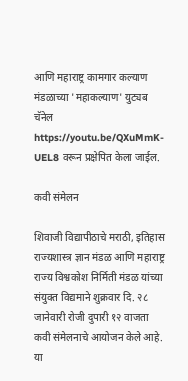आणि महाराष्ट्र कामगार कल्याण मंडळाच्या 'महाकल्याण' युट्यब चॅनेल https://youtu.be/QXuMmK-UEL8 वरून प्रक्षेपित केला जाईल.

कवी संमेलन

शिवाजी विद्यापीठाचे मराठी, इतिहास राज्यशास्त्र ज्ञान मंडळ आणि महाराष्ट्र राज्य विश्वकोश निर्मिती मंडळ यांच्या संयुक्त विद्यमाने शुक्रवार दि. २८ जानेवारी रोजी दुपारी १२ वाजता कवी संमेलनाचे आयोजन केले आहे. या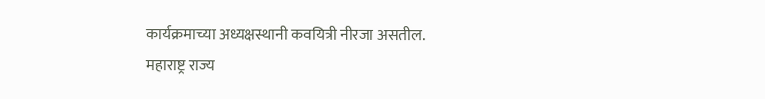कार्यक्रमाच्या अध्यक्षस्थानी कवयित्री नीरजा असतील. महाराष्ट्र राज्य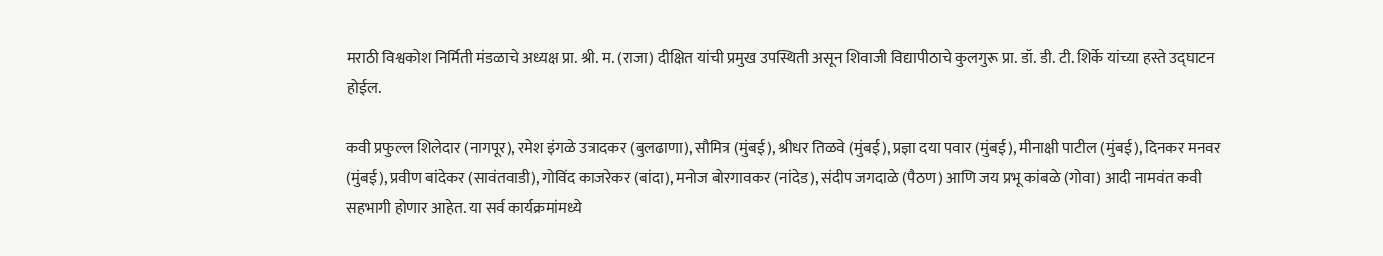मराठी विश्वकोश निर्मिती मंडळाचे अध्यक्ष प्रा. श्री. म. (राजा) दीक्षित यांची प्रमुख उपस्थिती असून शिवाजी विद्यापीठाचे कुलगुरू प्रा. डॉ. डी. टी. शिर्के यांच्या हस्ते उद्घाटन होईल.

कवी प्रफुल्ल शिलेदार (नागपूर), रमेश इंगळे उत्रादकर (बुलढाणा), सौमित्र (मुंबई), श्रीधर तिळवे (मुंबई), प्रज्ञा दया पवार (मुंबई), मीनाक्षी पाटील (मुंबई), दिनकर मनवर (मुंबई), प्रवीण बांदेकर (सावंतवाडी), गोविंद काजरेकर (बांदा), मनोज बोरगावकर (नांदेड), संदीप जगदाळे (पैठण) आणि जय प्रभू कांबळे (गोवा) आदी नामवंत कवी सहभागी होणार आहेत. या सर्व कार्यक्रमांमध्ये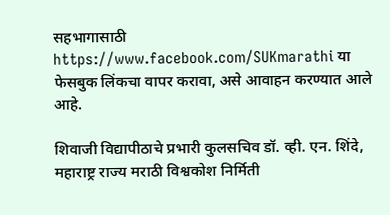सहभागासाठी https://www.facebook.com/SUKmarathi या फेसबुक लिंकचा वापर करावा, असे आवाहन करण्यात आले आहे.

शिवाजी विद्यापीठाचे प्रभारी कुलसचिव डॉ. व्ही. एन. शिंदे, महाराष्ट्र राज्य मराठी विश्वकोश निर्मिती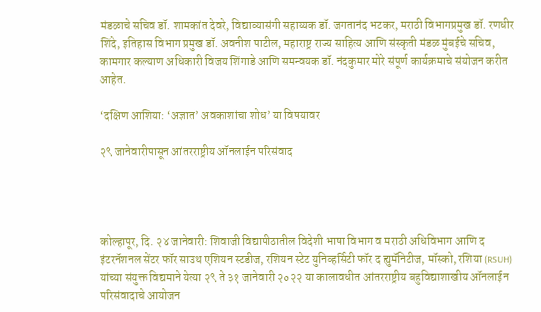मंडळाचे सचिव डॉ. शामकांत देवरे, विद्याव्यासंगी सहाय्यक डॉ. जगतानंद भटकर, मराठी विभागप्रमुख डॉ. रणधीर शिंदे, इतिहास विभाग प्रमुख डॉ. अवनीश पाटील, महाराष्ट्र राज्य साहित्य आणि संस्कृती मंडळ मुंबईचे सचिव, कामगार कल्याण अधिकारी विजय शिंगाडे आणि समन्वयक डॉ. नंदकुमार मोरे संपूर्ण कार्यक्रमाचे संयोजन करीत आहेत.

‘दक्षिण आशिया: ‘अज्ञात’ अवकाशांचा शोध’ या विषयावर

२९ जानेवारीपासून आंतरराष्ट्रीय ऑनलाईन परिसंवाद




कोल्हापूर, दि. २४ जानेवारी: शिवाजी विद्यापीठातील विदेशी भाषा विभाग व मराठी अधिविभाग आणि द इंटरनॅशनल सेंटर फॉर साउथ एशियन स्टडीज, रशियन स्टेट युनिव्हर्सिटी फॉर द ह्युमॅनिटीज, मॉस्को, रशिया (RSUH) यांच्या संयुक्त विद्यमाने येत्या २९ ते ३१ जानेवारी २०२२ या कालावधीत आंतरराष्ट्रीय बहुविद्याशाखीय ऑनलाईन परिसंवादाचे आयोजन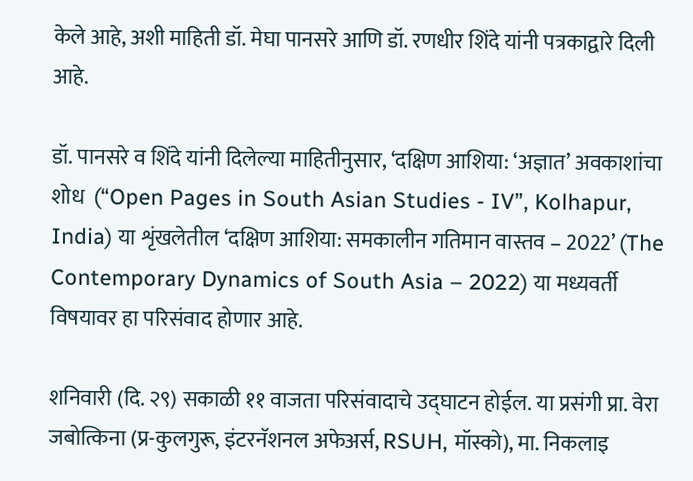केले आहे, अशी माहिती डॉ. मेघा पानसरे आणि डॉ. रणधीर शिंदे यांनी पत्रकाद्वारे दिली आहे.

डॉ. पानसरे व शिंदे यांनी दिलेल्या माहितीनुसार, ‘दक्षिण आशिया: ‘अज्ञात’ अवकाशांचा शोध  (“Open Pages in South Asian Studies - IV”, Kolhapur, India) या शृंखलेतील ‘दक्षिण आशिया: समकालीन गतिमान वास्तव – 2022’ (The Contemporary Dynamics of South Asia – 2022) या मध्यवर्ती  विषयावर हा परिसंवाद होणार आहे.

शनिवारी (दि. २९) सकाळी ११ वाजता परिसंवादाचे उद्घाटन होईल. या प्रसंगी प्रा. वेरा जबोत्किना (प्र-कुलगुरू, इंटरनॅशनल अफेअर्स, RSUH, मॉस्को), मा. निकलाइ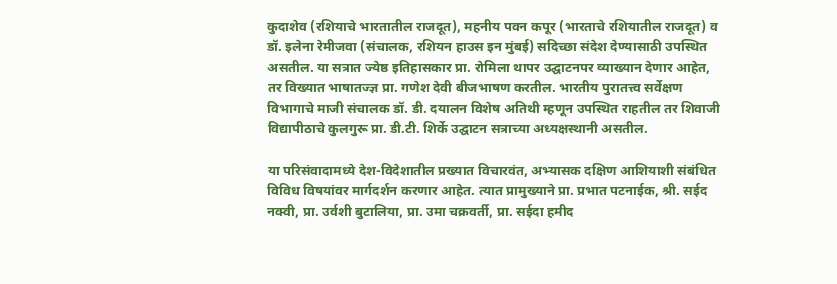कुदाशेव (रशियाचे भारतातील राजदूत), महनीय पवन कपूर (भारताचे रशियातील राजदूत) व डॉ. इलेना रेमीजवा (संचालक, रशियन हाउस इन मुंबई) सदिच्छा संदेश देण्यासाठी उपस्थित असतील. या सत्रात ज्येष्ठ इतिहासकार प्रा. रोमिला थापर उद्घाटनपर व्याख्यान देणार आहेत, तर विख्यात भाषातज्ज्ञ प्रा. गणेश देवी बीजभाषण करतील. भारतीय पुरातत्त्व सर्वेक्षण विभागाचे माजी संचालक डॉ. डी. दयालन विशेष अतिथी म्हणून उपस्थित राहतील तर शिवाजी विद्यापीठाचे कुलगुरू प्रा. डी.टी. शिर्के उद्घाटन सत्राच्या अध्यक्षस्थानी असतील.

या परिसंवादामध्ये देश-विदेशातील प्रख्यात विचारवंत, अभ्यासक दक्षिण आशियाशी संबंधित विविध विषयांवर मार्गदर्शन करणार आहेत. त्यात प्रामुख्याने प्रा. प्रभात पटनाईक, श्री. सईद नक्वी, प्रा. उर्वशी बुटालिया, प्रा. उमा चक्रवर्ती, प्रा. सईदा हमीद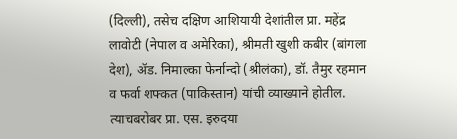(दिल्ली), तसेच दक्षिण आशियायी देशांतील प्रा. महेंद्र लावोटी (नेपाल व अमेरिका), श्रीमती खुशी कबीर (बांगला देश), ॲड. निमाल्का फेर्नान्दो (श्रीलंका), डॉ. तैमुर रहमान व फर्वा शफ्कत (पाकिस्तान) यांची व्याख्याने होतील. त्याचबरोबर प्रा. एस. इरुदया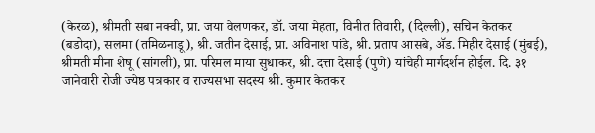(केरळ), श्रीमती सबा नक्वी, प्रा. जया वेलणकर, डॉ. जया मेहता, विनीत तिवारी, (दिल्ली), सचिन केतकर (बडोदा), सलमा (तमिळनाडू), श्री. जतीन देसाई, प्रा. अविनाश पांडे, श्री. प्रताप आसबे, ॲड. मिहीर देसाई (मुंबई), श्रीमती मीना शेषू (सांगली), प्रा. परिमल माया सुधाकर, श्री. दत्ता देसाई (पुणे) यांचेही मार्गदर्शन होईल. दि. ३१ जानेवारी रोजी ज्येष्ठ पत्रकार व राज्यसभा सदस्य श्री. कुमार केतकर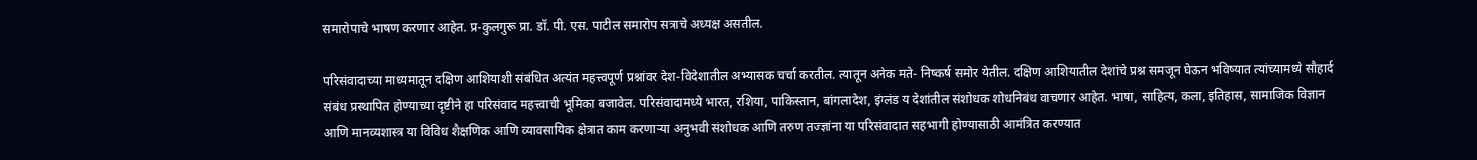समारोपाचे भाषण करणार आहेत. प्र-कुलगुरू प्रा. डॉ. पी. एस. पाटील समारोप सत्राचे अध्यक्ष असतील.

परिसंवादाच्या माध्यमातून दक्षिण आशियाशी संबंधित अत्यंत महत्त्वपूर्ण प्रश्नांवर देश-विदेशातील अभ्यासक चर्चा करतील. त्यातून अनेक मते- निष्कर्ष समोर येतील. दक्षिण आशियातील देशांचे प्रश्न समजून घेऊन भविष्यात त्यांच्यामध्ये सौहार्द संबंध प्रस्थापित होण्याच्या दृष्टीने हा परिसंवाद महत्त्वाची भूमिका बजावेल. परिसंवादामध्ये भारत, रशिया, पाकिस्तान, बांगलादेश, इंग्लंड य देशांतील संशोधक शोधनिबंध वाचणार आहेत. भाषा, साहित्य, कला, इतिहास, सामाजिक विज्ञान आणि मानव्यशास्त्र या विविध शैक्षणिक आणि व्यावसायिक क्षेत्रात काम करणाऱ्या अनुभवी संशोधक आणि तरुण तज्ज्ञांना या परिसंवादात सहभागी होण्यासाठी आमंत्रित करण्यात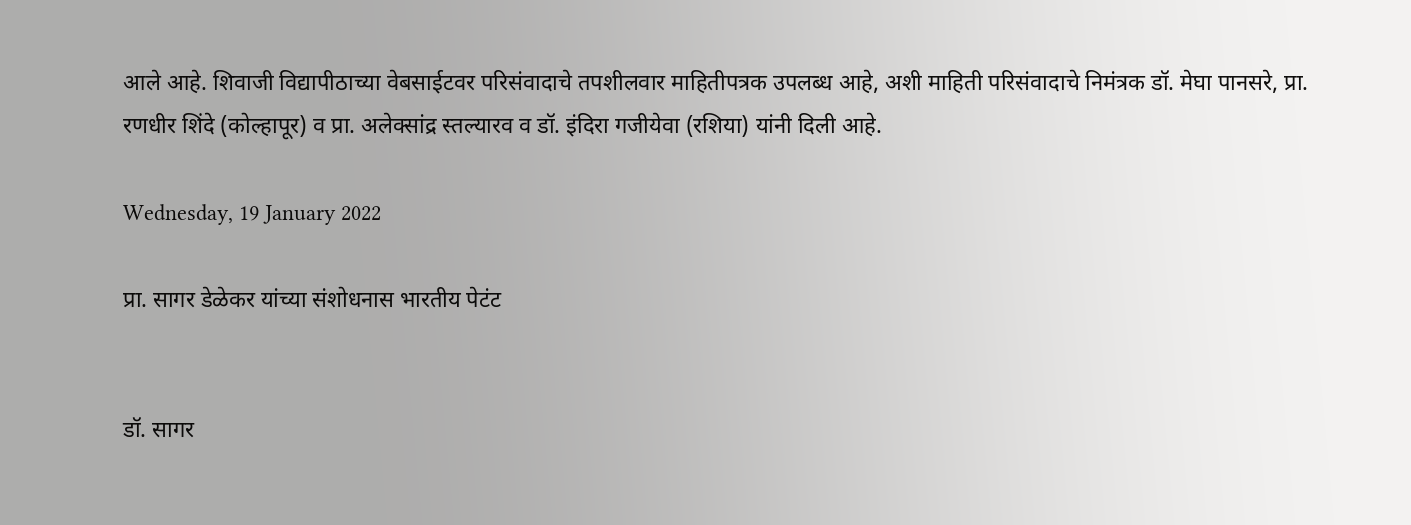आले आहे. शिवाजी विद्यापीठाच्या वेबसाईटवर परिसंवादाचे तपशीलवार माहितीपत्रक उपलब्ध आहे, अशी माहिती परिसंवादाचे निमंत्रक डॉ. मेघा पानसरे, प्रा. रणधीर शिंदे (कोल्हापूर) व प्रा. अलेक्सांद्र स्तल्यारव व डॉ. इंदिरा गजीयेवा (रशिया) यांनी दिली आहे.

Wednesday, 19 January 2022

प्रा. सागर डेळेकर यांच्या संशोधनास भारतीय पेटंट


डॉ. सागर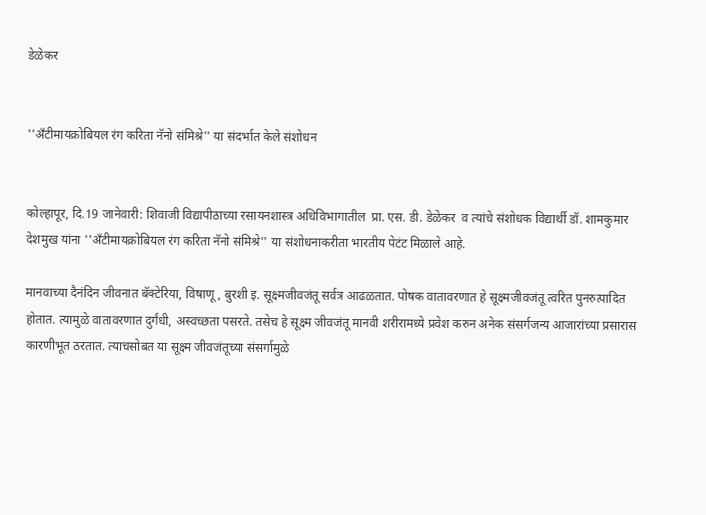डेळेकर


''अँटीमायक्रोबियल रंग करिता नॅनो संमिश्रे'' या संदर्भात केले संशोधन


कोल्हापूर, दि.19 जानेवारी: शिवाजी विद्यापीठाच्या रसायनशास्त्र अधिविभागातील  प्रा. एस. डी. डेळेकर  व त्यांचे संशोधक विद्यार्थी डॉ. शामकुमार देशमुख यांना ''अँटीमायक्रोबियल रंग करिता नॅनो संमिश्रे'' या संशोधनाकरीता भारतीय पेटंट मिळाले आहे.

मानवाच्या दैनंदिन जीवनात बॅक्टेरिया, विषाणू, बुरशी इ. सूक्ष्मजीवजंतू सर्वत्र आढळतात. पोषक वातावरणात हे सूक्ष्मजीवजंतू त्वरित पुनरुत्पादित होतात. त्यामुळे वातावरणात दुर्गंधी, अस्वच्छता पसरते. तसेच हे सूक्ष्म जीवजंतू मानवी शरीरामध्ये प्रवेश करुन अनेक संसर्गजन्य आजारांच्या प्रसारास कारणीभूत ठरतात. त्याचसोबत या सूक्ष्म जीवजंतूच्या संसर्गामुळे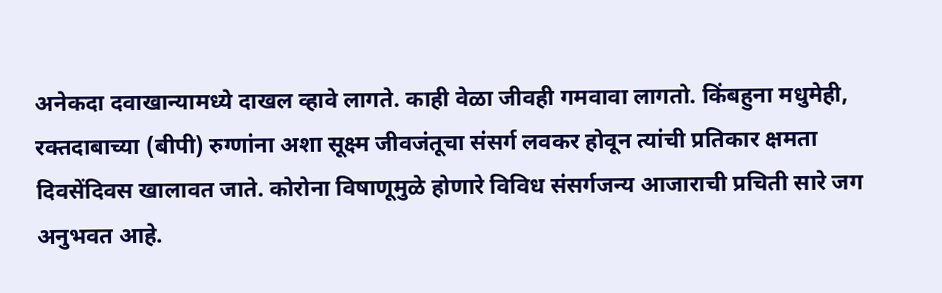अनेकदा दवाखान्यामध्ये दाखल व्हावे लागते. काही वेळा जीवही गमवावा लागतो. किंबहुना मधुमेही, रक्तदाबाच्या (बीपी) रुग्णांना अशा सूक्ष्म जीवजंतूचा संसर्ग लवकर होवून त्यांची प्रतिकार क्षमता दिवसेंदिवस खालावत जाते. कोरोना विषाणूमुळे होणारे विविध संसर्गजन्य आजाराची प्रचिती सारे जग अनुभवत आहे.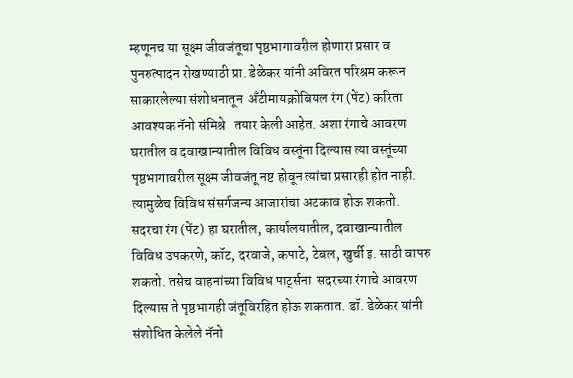म्हणूनच या सूक्ष्म जीवजंतूचा पृष्ठभागावरील होणारा प्रसार व पुनरुत्पादन रोखण्याठी प्रा. डेळेकर यांनी अविरत परिश्रम करून साकारलेल्या संशोधनातून  अँटीमायक्रोबियल रंग (पेंट) करिता आवश्यक नॅनो संमिश्रे   तयार केली आहेत. अशा रंगाचे आवरण घरातील व दवाखान्यातील विविध वस्तूंना दिल्यास त्या वस्तूंच्या पृष्ठभागावरील सूक्ष्म जीवजंतू नष्ट होवून त्यांचा प्रसारही होत नाही. त्यामुळेच विविध संसर्गजन्य आजारांचा अटकाव होऊ शकतो. सदरचा रंग (पेंट) हा घरातील, कार्यालयातील, दवाखान्यातील विविध उपकरणे, कॉट, दरवाजे, कपाटे, टेबल, खुर्ची इ. साठी वापरु शकतो. तसेच वाहनांच्या विविध पार्ट्सना  सदरच्या रंगाचे आवरण दिल्यास ते पृष्ठभागही जंतूविरहित होऊ शकतात. डॉ. डेळेकर यांनी संशोधित केलेले नॅनो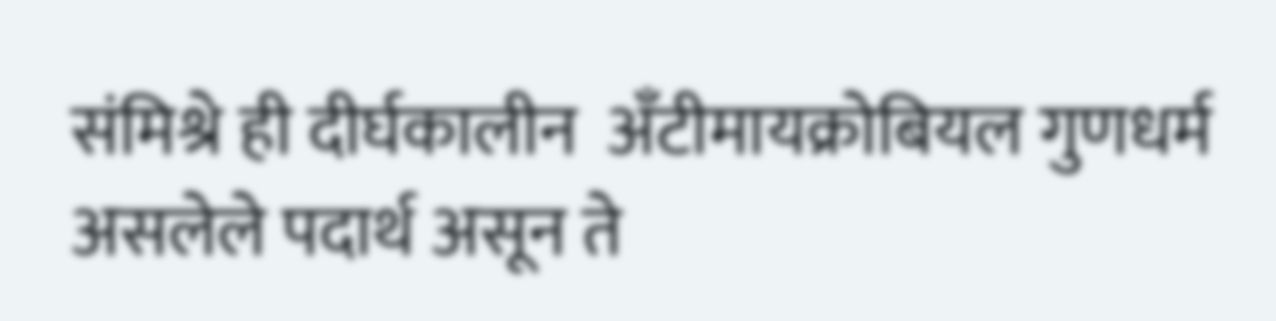संमिश्रे ही दीर्घकालीन  अँटीमायक्रोबियल गुणधर्म असलेले पदार्थ असून ते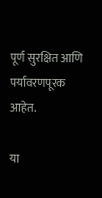पूर्ण सुरक्षित आणि पर्यावरणपूरक आहेत.

या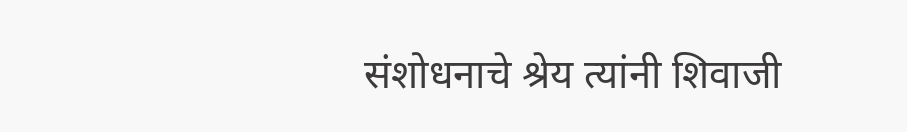संशोधनाचे श्रेय त्यांनी शिवाजी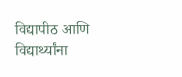विद्यापीठ आणि विद्यार्थ्यांना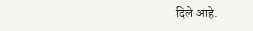दिले आहे.